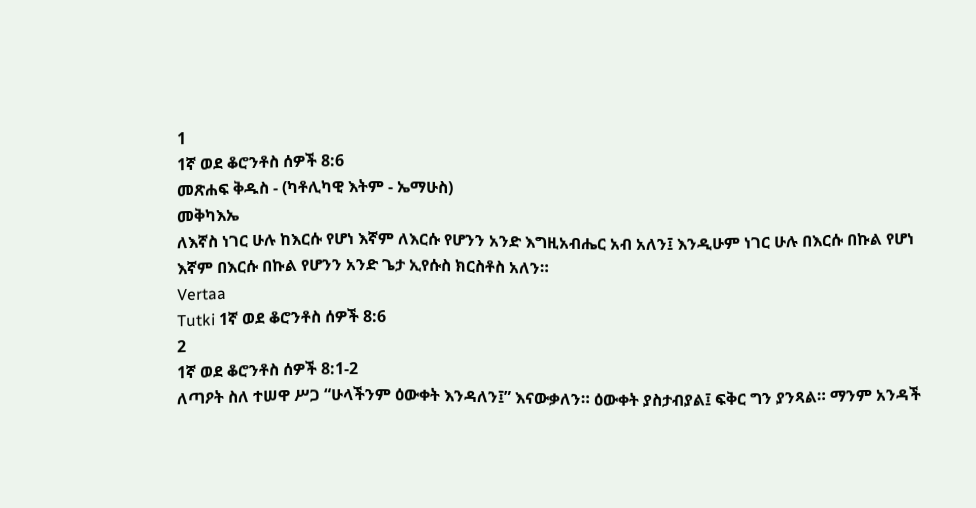1
1ኛ ወደ ቆሮንቶስ ሰዎች 8:6
መጽሐፍ ቅዱስ - (ካቶሊካዊ እትም - ኤማሁስ)
መቅካእኤ
ለእኛስ ነገር ሁሉ ከእርሱ የሆነ እኛም ለእርሱ የሆንን አንድ እግዚአብሔር አብ አለን፤ እንዲሁም ነገር ሁሉ በእርሱ በኩል የሆነ እኛም በእርሱ በኩል የሆንን አንድ ጌታ ኢየሱስ ክርስቶስ አለን።
Vertaa
Tutki 1ኛ ወደ ቆሮንቶስ ሰዎች 8:6
2
1ኛ ወደ ቆሮንቶስ ሰዎች 8:1-2
ለጣዖት ስለ ተሠዋ ሥጋ “ሁላችንም ዕውቀት እንዳለን፤” እናውቃለን። ዕውቀት ያስታብያል፤ ፍቅር ግን ያንጻል። ማንም አንዳች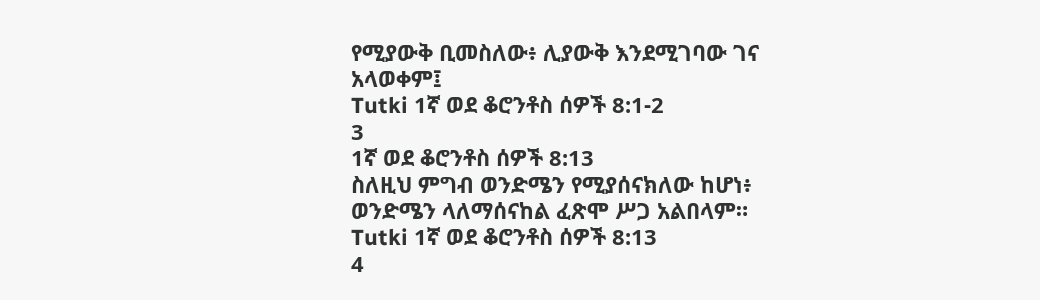የሚያውቅ ቢመስለው፥ ሊያውቅ እንደሚገባው ገና አላወቀም፤
Tutki 1ኛ ወደ ቆሮንቶስ ሰዎች 8:1-2
3
1ኛ ወደ ቆሮንቶስ ሰዎች 8:13
ስለዚህ ምግብ ወንድሜን የሚያሰናክለው ከሆነ፥ ወንድሜን ላለማሰናከል ፈጽሞ ሥጋ አልበላም።
Tutki 1ኛ ወደ ቆሮንቶስ ሰዎች 8:13
4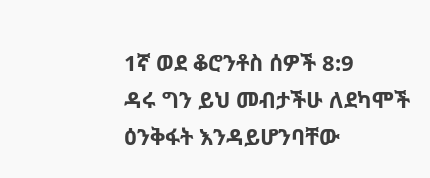1ኛ ወደ ቆሮንቶስ ሰዎች 8:9
ዳሩ ግን ይህ መብታችሁ ለደካሞች ዕንቅፋት እንዳይሆንባቸው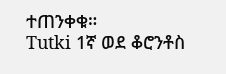ተጠንቀቁ።
Tutki 1ኛ ወደ ቆሮንቶስ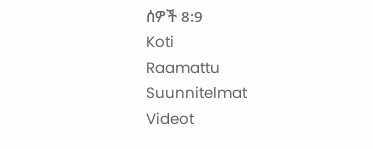ሰዎች 8:9
Koti
Raamattu
Suunnitelmat
Videot